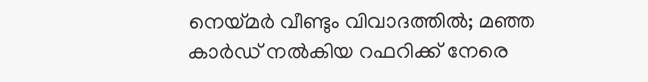നെയ്മര്‍ വീണ്ടും വിവാദത്തില്‍; മഞ്ഞ കാര്‍ഡ് നല്‍കിയ റഫറിക്ക് നേരെ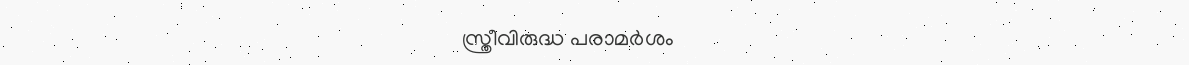സ്ത്രീവിരുദ്ധ പരാമര്‍ശം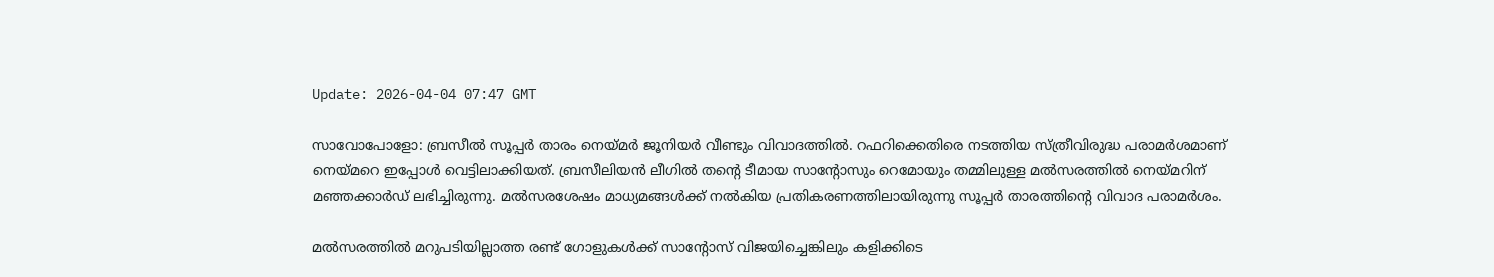Update: 2026-04-04 07:47 GMT

സാവോപോളോ: ബ്രസീല്‍ സൂപ്പര്‍ താരം നെയ്മര്‍ ജൂനിയര്‍ വീണ്ടും വിവാദത്തില്‍. റഫറിക്കെതിരെ നടത്തിയ സ്ത്രീവിരുദ്ധ പരാമര്‍ശമാണ് നെയ്മറെ ഇപ്പോള്‍ വെട്ടിലാക്കിയത്. ബ്രസീലിയന്‍ ലീഗില്‍ തന്റെ ടീമായ സാന്റോസും റെമോയും തമ്മിലുള്ള മല്‍സരത്തില്‍ നെയ്മറിന് മഞ്ഞക്കാര്‍ഡ് ലഭിച്ചിരുന്നു. മല്‍സരശേഷം മാധ്യമങ്ങള്‍ക്ക് നല്‍കിയ പ്രതികരണത്തിലായിരുന്നു സൂപ്പര്‍ താരത്തിന്റെ വിവാദ പരാമര്‍ശം.

മല്‍സരത്തില്‍ മറുപടിയില്ലാത്ത രണ്ട് ഗോളുകള്‍ക്ക് സാന്റോസ് വിജയിച്ചെങ്കിലും കളിക്കിടെ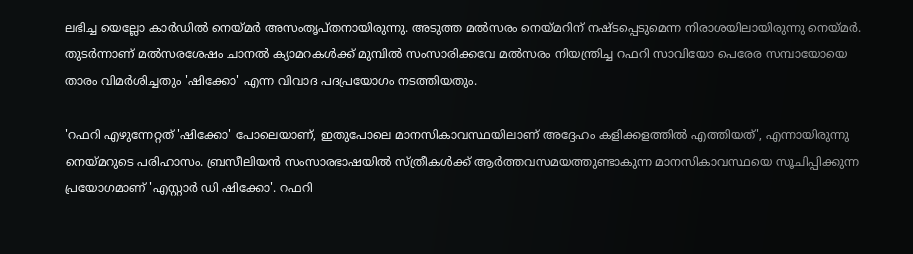ലഭിച്ച യെല്ലോ കാര്‍ഡില്‍ നെയ്മര്‍ അസംതൃപ്തനായിരുന്നു. അടുത്ത മല്‍സരം നെയ്മറിന് നഷ്ടപ്പെടുമെന്ന നിരാശയിലായിരുന്നു നെയ്മര്‍. തുടര്‍ന്നാണ് മല്‍സരശേഷം ചാനല്‍ ക്യാമറകള്‍ക്ക് മുമ്പില്‍ സംസാരിക്കവേ മല്‍സരം നിയന്ത്രിച്ച റഫറി സാവിയോ പെരേര സമ്പായോയെ താരം വിമര്‍ശിച്ചതും 'ഷിക്കോ' എന്ന വിവാദ പദപ്രയോഗം നടത്തിയതും.

'റഫറി എഴുന്നേറ്റത് 'ഷിക്കോ' പോലെയാണ്, ഇതുപോലെ മാനസികാവസ്ഥയിലാണ് അദ്ദേഹം കളിക്കളത്തില്‍ എത്തിയത്', എന്നായിരുന്നു നെയ്മറുടെ പരിഹാസം. ബ്രസീലിയന്‍ സംസാരഭാഷയില്‍ സ്ത്രീകള്‍ക്ക് ആര്‍ത്തവസമയത്തുണ്ടാകുന്ന മാനസികാവസ്ഥയെ സൂചിപ്പിക്കുന്ന പ്രയോഗമാണ് 'എസ്റ്റാര്‍ ഡി ഷിക്കോ'. റഫറി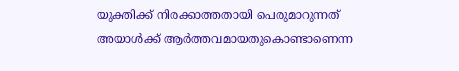യുക്തിക്ക് നിരക്കാത്തതായി പെരുമാറുന്നത് അയാള്‍ക്ക് ആര്‍ത്തവമായതുകൊണ്ടാണെന്ന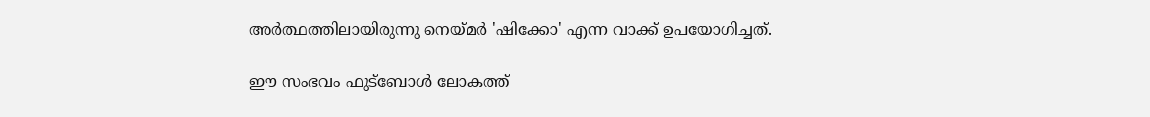അര്‍ത്ഥത്തിലായിരുന്നു നെയ്മര്‍ 'ഷിക്കോ' എന്ന വാക്ക് ഉപയോഗിച്ചത്.

ഈ സംഭവം ഫുട്‌ബോള്‍ ലോകത്ത്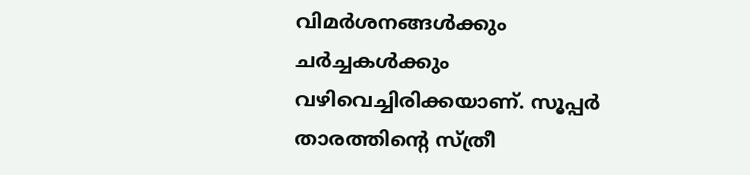വിമര്‍ശനങ്ങള്‍ക്കും ചര്‍ച്ചകള്‍ക്കും വഴിവെച്ചിരിക്കയാണ്. സൂപ്പര്‍ താരത്തിന്റെ സ്ത്രീ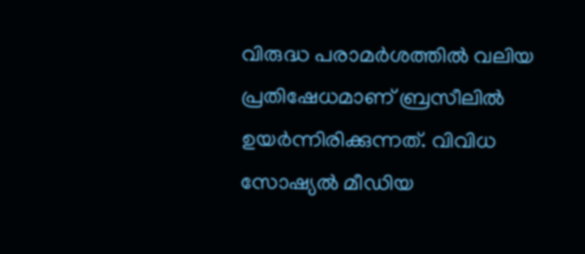വിരുദ്ധ പരാമര്‍ശത്തില്‍ വലിയ പ്രതിഷേധമാണ് ബ്രസീലില്‍ ഉയര്‍ന്നിരിക്കുന്നത്. വിവിധ സോഷ്യല്‍ മീഡിയ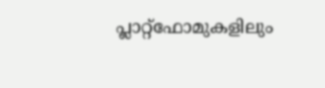പ്ലാറ്റ്ഫോമുകളിലും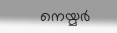നെയ്മര്‍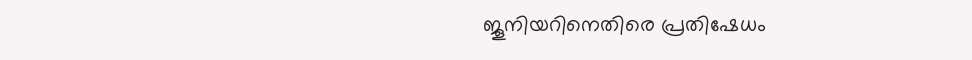ജൂനിയറിനെതിരെ പ്രതിഷേധം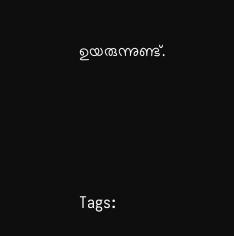ഉയരുന്നുണ്ട്.





Tags: